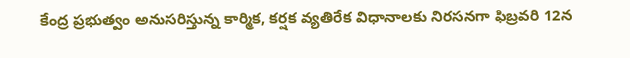కేంద్ర ప్రభుత్వం అనుసరిస్తున్న కార్మిక, కర్షక వ్యతిరేక విధానాలకు నిరసనగా ఫిబ్రవరి 12న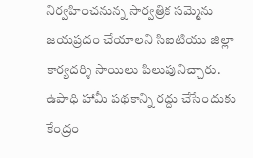నిర్వహించనున్న సార్వత్రిక సమ్మెను జయప్రదం చేయాలని సిఐటియు జిల్లా కార్యదర్శి సాయిలు పిలుపునిచ్చారు. ఉపాధి హామీ పథకాన్ని రద్దు చేసేందుకు కేంద్రం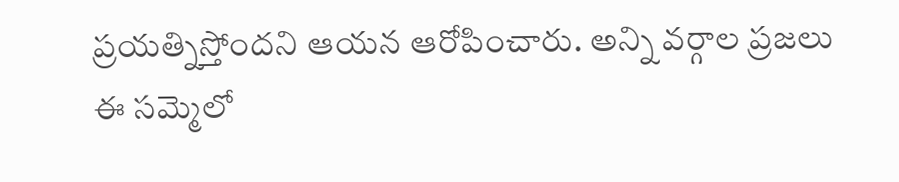ప్రయత్నిస్తోందని ఆయన ఆరోపించారు. అన్ని వర్గాల ప్రజలు ఈ సమ్మెలో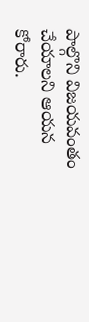పాల్గొని విజయవంతం చేయాలని ఆయన కోరారు.